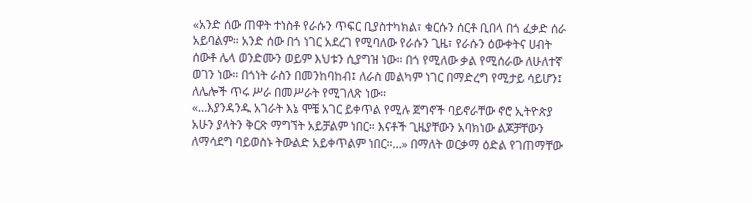«አንድ ሰው ጠዋት ተነስቶ የራሱን ጥፍር ቢያስተካክል፣ ቁርሱን ሰርቶ ቢበላ በጎ ፈቃድ ሰራ አይባልም። አንድ ሰው በጎ ነገር አደረገ የሚባለው የራሱን ጊዜ፣ የራሱን ዕውቀትና ሀብት ሰውቶ ሌላ ወንድሙን ወይም እህቱን ሲያግዝ ነው። በጎ የሚለው ቃል የሚሰራው ለሁለተኛ ወገን ነው። በጎነት ራስን በመንከባከብ፤ ለራስ መልካም ነገር በማድረግ የሚታይ ሳይሆን፤ ለሌሎች ጥሩ ሥራ በመሥራት የሚገለጽ ነው።
«…እያንዳንዱ አገራት እኔ ሞቼ አገር ይቀጥል የሚሉ ጀግኖች ባይኖራቸው ኖሮ ኢትዮጵያ አሁን ያላትን ቅርጽ ማግኘት አይቻልም ነበር። እናቶች ጊዜያቸውን አባክነው ልጆቻቸውን ለማሳደግ ባይወስኑ ትውልድ አይቀጥልም ነበር።…» በማለት ወርቃማ ዕድል የገጠማቸው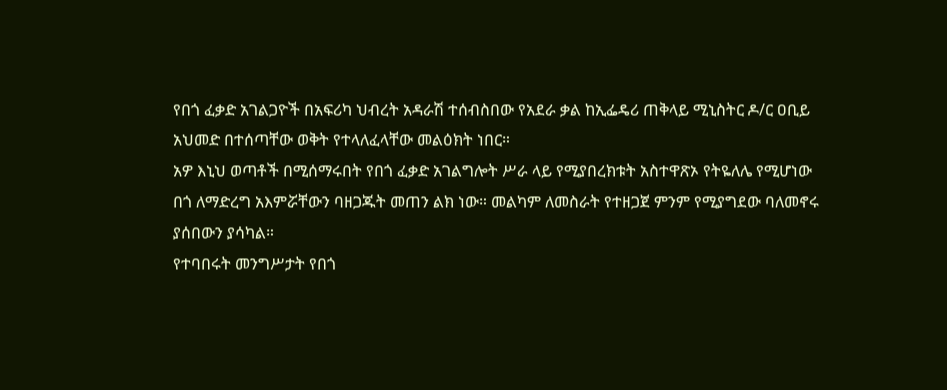የበጎ ፈቃድ አገልጋዮች በአፍሪካ ህብረት አዳራሽ ተሰብስበው የአደራ ቃል ከኢፌዴሪ ጠቅላይ ሚኒስትር ዶ/ር ዐቢይ አህመድ በተሰጣቸው ወቅት የተላለፈላቸው መልዕክት ነበር።
አዎ እኒህ ወጣቶች በሚሰማሩበት የበጎ ፈቃድ አገልግሎት ሥራ ላይ የሚያበረክቱት አስተዋጽኦ የትዬለሌ የሚሆነው በጎ ለማድረግ አእምሯቸውን ባዘጋጁት መጠን ልክ ነው። መልካም ለመስራት የተዘጋጀ ምንም የሚያግደው ባለመኖሩ ያሰበውን ያሳካል።
የተባበሩት መንግሥታት የበጎ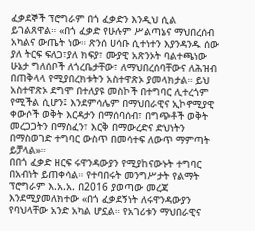ፈቃደኞች ፕሮግራም በጎ ፈቃድን እንዲህ ሲል ይገልጸዋል። «በጎ ፈቃድ የሁሉም ሥልጣኔና ማህበረሰብ አካልና ውጤት ነው። ጽንሰ ሀሳቡ ሲተነተን እያንዳንዱ ሰው ያለ ትርፍ ፍለጋ፣ያለ ክፍያ፣ ሙያዊ አጽንኦት ባልተጫነው ሁኔታ ግለሰቦች ለጎረቤታቸው፣ ለማህበረሰባቸውና ለሕዝብ በጠቅላላ የሚያበረክቱትን አስተዋጽኦ ያመላክታል። ይህ አስተዋጽኦ ደግሞ በተለያዩ መስኮች በተግባር ሊተረጎም የሚችል ሲሆን፤ እንደምሳሌም በማህበራዊና ኢኮኖሚያዊ ቀውሶች ወቅት እርዳታን በማሰባሰብ፣ በግጭቶች ወቅት መረጋጋትን በማስፈን፣ እርቅ በማውረድና ድህነትን በማስወገድ ተግባር ውስጥ በመሳተፍ ለውጥ ማምጣት ይቻላል»።
በበጎ ፈቃድ ዘርፍ ሩዋንዳውያን የሚያከናውኑት ተግባር በአብነት ይጠቀሳል። የተባበሩት መንግሥታት የልማት ፕሮግራም እ.አ.አ. በ2016 ያወጣው መረጃ እንደሚያመለክተው «በጎ ፈቃደኝነት ለሩዋንዳውያን የባህላቸው አንድ አካል ሆኗል። የአገሪቱን ማህበራዊና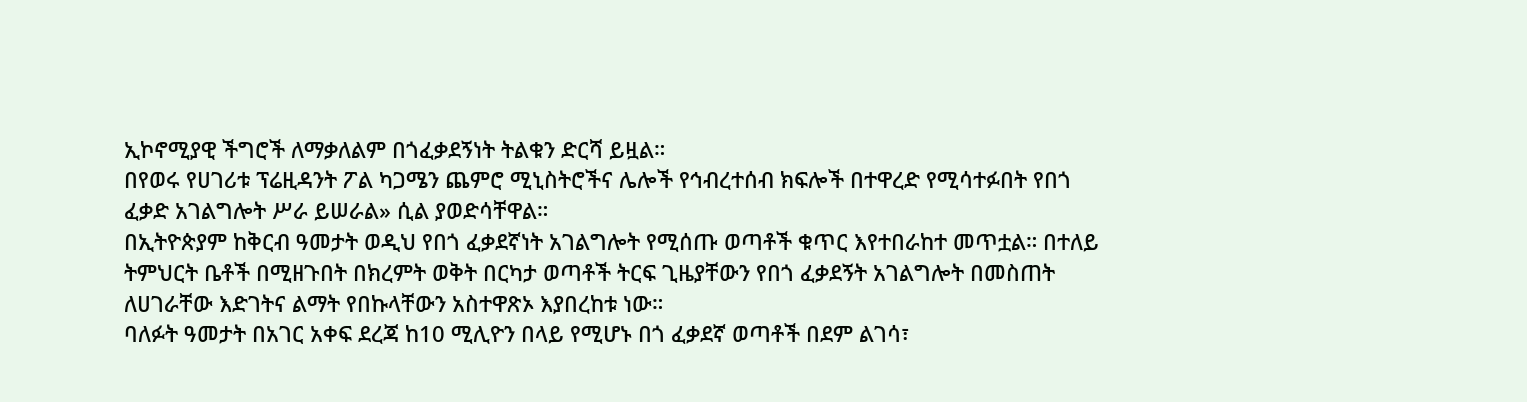ኢኮኖሚያዊ ችግሮች ለማቃለልም በጎፈቃደኝነት ትልቁን ድርሻ ይዟል።
በየወሩ የሀገሪቱ ፕሬዚዳንት ፖል ካጋሜን ጨምሮ ሚኒስትሮችና ሌሎች የኅብረተሰብ ክፍሎች በተዋረድ የሚሳተፉበት የበጎ ፈቃድ አገልግሎት ሥራ ይሠራል» ሲል ያወድሳቸዋል።
በኢትዮጵያም ከቅርብ ዓመታት ወዲህ የበጎ ፈቃደኛነት አገልግሎት የሚሰጡ ወጣቶች ቁጥር እየተበራከተ መጥቷል። በተለይ ትምህርት ቤቶች በሚዘጉበት በክረምት ወቅት በርካታ ወጣቶች ትርፍ ጊዜያቸውን የበጎ ፈቃደኝት አገልግሎት በመስጠት ለሀገራቸው እድገትና ልማት የበኩላቸውን አስተዋጽኦ እያበረከቱ ነው።
ባለፉት ዓመታት በአገር አቀፍ ደረጃ ከ10 ሚሊዮን በላይ የሚሆኑ በጎ ፈቃደኛ ወጣቶች በደም ልገሳ፣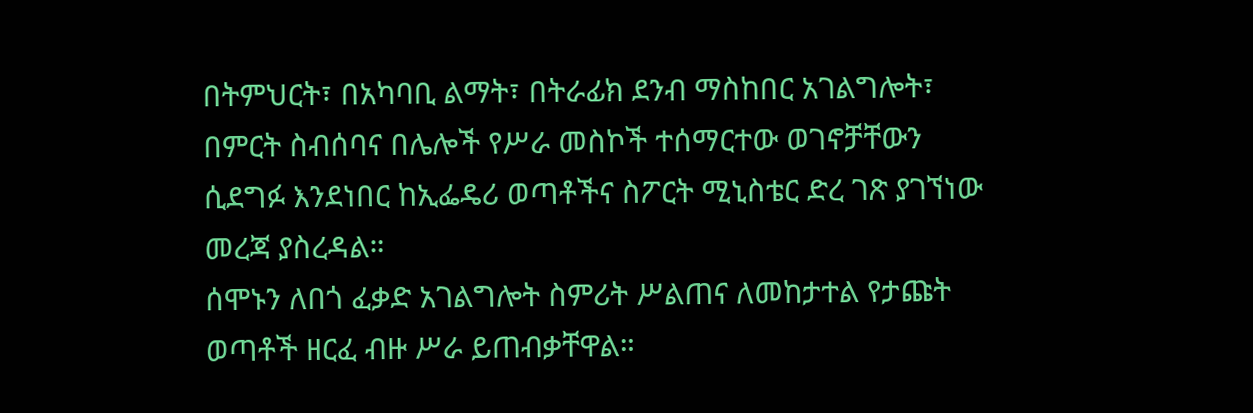በትምህርት፣ በአካባቢ ልማት፣ በትራፊክ ደንብ ማስከበር አገልግሎት፣ በምርት ስብሰባና በሌሎች የሥራ መስኮች ተሰማርተው ወገኖቻቸውን ሲደግፉ እንደነበር ከኢፌዴሪ ወጣቶችና ስፖርት ሚኒስቴር ድረ ገጽ ያገኘነው መረጃ ያስረዳል።
ሰሞኑን ለበጎ ፈቃድ አገልግሎት ስምሪት ሥልጠና ለመከታተል የታጩት ወጣቶች ዘርፈ ብዙ ሥራ ይጠብቃቸዋል።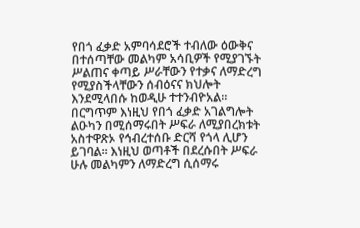የበጎ ፈቃድ አምባሳደሮች ተብለው ዕውቅና በተሰጣቸው መልካም አሳቢዎች የሚያገኙት ሥልጠና ቀጣይ ሥራቸውን የተቃና ለማድረግ የሚያስችላቸውን ሰብዕናና ክህሎት እንደሚላበሱ ከወዲሁ ተተንብዮአል።
በርግጥም እነዚህ የበጎ ፈቃድ አገልግሎት ልዑካን በሚሰማሩበት ሥፍራ ለሚያበረክቱት አስተዋጽኦ የኅብረተሰቡ ድርሻ የጎላ ሊሆን ይገባል። እነዚህ ወጣቶች በደረሱበት ሥፍራ ሁሉ መልካምን ለማድረግ ሲሰማሩ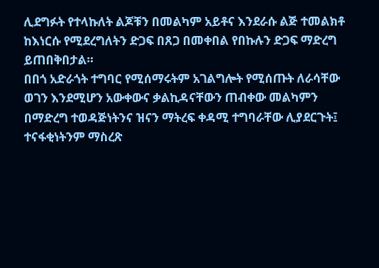ሊደግፉት የተላኩለት ልጆቹን በመልካም አይቶና እንደራሱ ልጅ ተመልክቶ ከእነርሱ የሚደረግለትን ድጋፍ በጸጋ በመቀበል የበኩሉን ድጋፍ ማድረግ ይጠበቅበታል።
በበጎ አድራጎት ተግባር የሚሰማሩትም አገልግሎት የሚሰጡት ለራሳቸው ወገን እንደሚሆን አውቀውና ቃልኪዳናቸውን ጠብቀው መልካምን በማድረግ ተወዳጅነትንና ዝናን ማትረፍ ቀዳሚ ተግባራቸው ሊያደርጉት፤ ተናፋቂነትንም ማስረጽ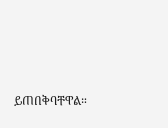ይጠበቅባቸዋል።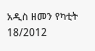አዲስ ዘመን የካቲት 18/2012